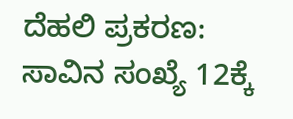ದೆಹಲಿ ಪ್ರಕರಣ: ಸಾವಿನ ಸಂಖ್ಯೆ 12ಕ್ಕೆ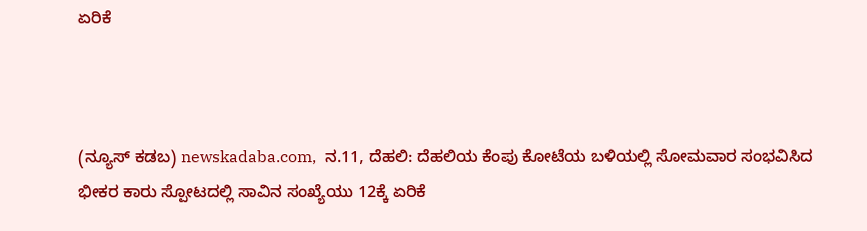ಏರಿಕೆ



(ನ್ಯೂಸ್‌ ಕಡಬ) newskadaba.com,  ನ.11, ದೆಹಲಿ: ದೆಹಲಿಯ ಕೆಂಪು ಕೋಟೆಯ ಬಳಿಯಲ್ಲಿ ಸೋಮವಾರ ಸಂಭವಿಸಿದ ಭೀಕರ ಕಾರು ಸ್ಪೋಟದಲ್ಲಿ ಸಾವಿನ ಸಂಖ್ಯೆಯು 12ಕ್ಕೆ ಏರಿಕೆ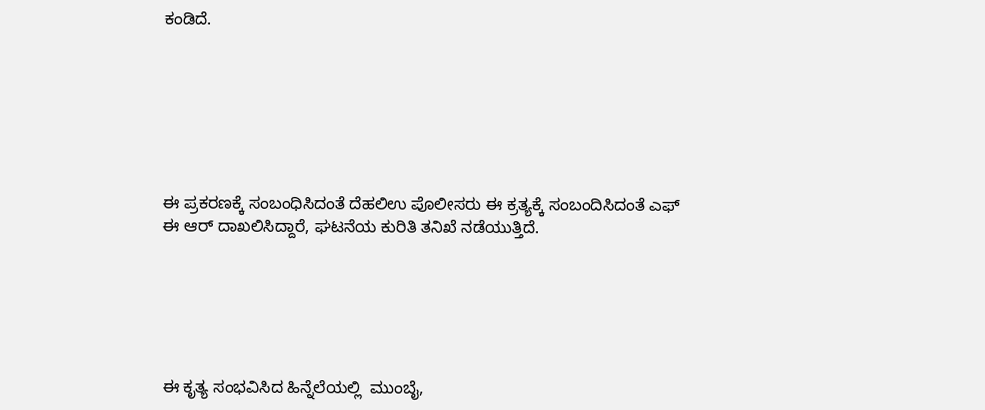ಕಂಡಿದೆ.







ಈ ಪ್ರಕರಣಕ್ಕೆ ಸಂಬಂಧಿಸಿದಂತೆ ದೆಹಲಿಉ ಪೊಲೀಸರು ಈ ಕ್ರತ್ಯಕ್ಕೆ ಸಂಬಂದಿಸಿದಂತೆ ಎಫ್ ಈ ಆರ್ ದಾಖಲಿಸಿದ್ದಾರೆ, ಘಟನೆಯ ಕುರಿತಿ ತನಿಖೆ ನಡೆಯುತ್ತಿದೆ.






ಈ ಕೃತ್ಯ ಸಂಭವಿಸಿದ ಹಿನ್ನೆಲೆಯಲ್ಲಿ  ಮುಂಬೈ,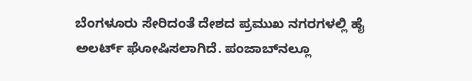ಬೆಂಗಳೂರು ಸೇರಿದಂತೆ ದೇಶದ ಪ್ರಮುಖ ನಗರಗಳಲ್ಲಿ ಹೈ ಅಲರ್ಟ್ ಘೋಷಿಸಲಾಗಿದೆ. ಪಂಜಾಬ್‌ನಲ್ಲೂ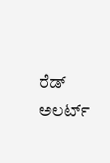ರೆಡ್ ಅಲರ್ಟ್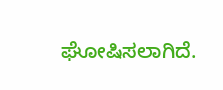ಘೋಷಿಸಲಾಗಿದೆ.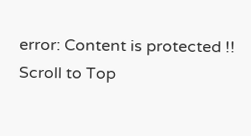error: Content is protected !!
Scroll to Top